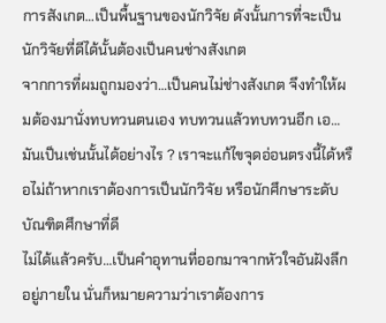การสังเกต...เป็นพื้นฐานของนักวิจัย ดังนั้นการที่จะเป็นนักวิจัยที่ดีได้นั้นต้องเป็นคนช่างสังเกต
จากการที่ผมถูกมองว่า...เป็นคนไม่ช่างสังเกต จึงทำให้ผมต้องมานั่งทบทวนตนเอง ทบทวนแล้วทบทวนอีก เอ...มันเป็นเช่นนั้นได้อย่างไร ? เราจะแก้ไขจุดอ่อนตรงนี้ได้หรือไม่ถ้าหากเราต้องการเป็นนักวิจัย หรือนักศึกษาระดับบัณฑิตศึกษาที่ดี
ไม่ได้แล้วครับ...เป็นคำอุทานที่ออกมาจากหัวใจอันฝังลึกอยู่ภายใน นั่นก็หมายความว่าเราต้องการ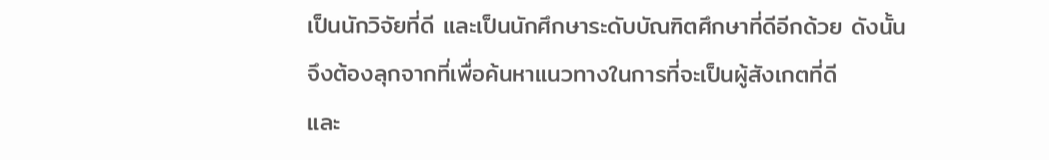เป็นนักวิจัยที่ดี และเป็นนักศึกษาระดับบัณฑิตศึกษาที่ดีอีกด้วย ดังนั้นจึงต้องลุกจากที่เพื่อค้นหาแนวทางในการที่จะเป็นผู้สังเกตที่ดี
และ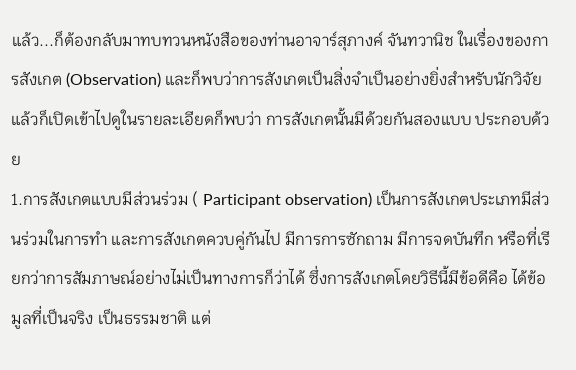แล้ว...ก็ต้องกลับมาทบทวนหนังสือของท่านอาจาร์สุภางค์ จันทวานิช ในเรื่องของการสังเกต (Observation) และก็พบว่าการสังเกตเป็นสิ่งจำเป็นอย่างยิ่งสำหรับนักวิจัย แล้วก็เปิดเข้าไปดูในรายละเอียดก็พบว่า การสังเกตนั้นมีด้วยกันสองแบบ ประกอบด้วย
1.การสังเกตแบบมีส่วนร่วม ( Participant observation) เป็นการสังเกตประเภทมีส่วนร่วมในการทำ และการสังเกตควบคู่กันไป มีการการซักถาม มีการจดบันทึก หรือที่เรียกว่าการสัมภาษณ์อย่างไม่เป็นทางการก็ว่าได้ ซึ่งการสังเกตโดยวิธีนี้มีข้อดีคือ ได้ข้อมูลที่เป็นจริง เป็นธรรมชาติ แต่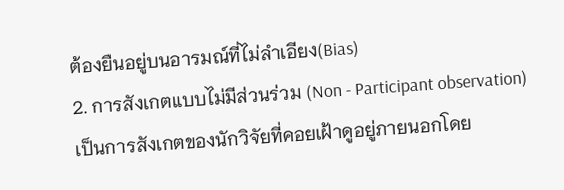ต้องยืนอยู่บนอารมณ์ที่ไม่ลำเอียง(Bias)
2. การสังเกตแบบไม่มีส่วนร่วม (Non - Participant observation) เป็นการสังเกตของนักวิจัยที่คอยเฝ้าดูอยู่ภายนอกโดย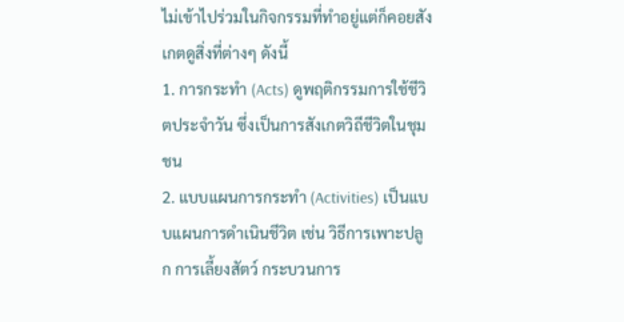ไม่เข้าไปร่วมในกิจกรรมที่ทำอยู่แต่ก็คอยสังเกตดูสิ่งที่ต่างๆ ดังนี้
1. การกระทำ (Acts) ดูพฤติกรรมการใช้ชีวิตประจำวัน ซึ่งเป็นการสังเกตวิถีชีวิตในชุมชน
2. แบบแผนการกระทำ (Activities) เป็นแบบแผนการดำเนินชีวิต เช่น วิธีการเพาะปลูก การเลี้ยงสัตว์ กระบวนการ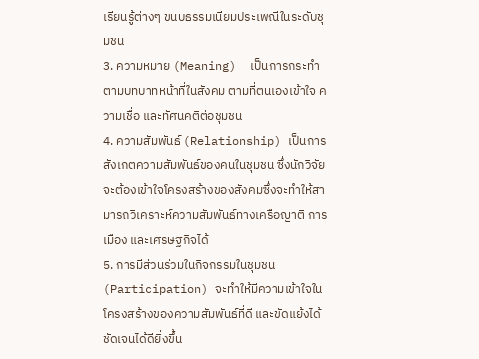เรียนรู้ต่างๆ ขนบธรรมเนียมประเพณีในระดับชุมชน
3. ความหมาย (Meaning)  เป็นการกระทำตามบทบาทหน้าที่ในสังคม ตามที่ตนเองเข้าใจ ความเชื่อ และทัศนคติต่อชุมชน
4. ความสัมพันธ์ (Relationship) เป็นการสังเกตความสัมพันธ์ของคนในชุมชน ซึ่งนักวิจัยจะต้องเข้าใจโครงสร้างของสังคมซึ่งจะทำให้สามารถวิเคราะห์ความสัมพันธ์ทางเครือญาติ การเมือง และเศรษฐกิจได้
5. การมีส่วนร่วมในกิจกรรมในชุมชน (Participation) จะทำให้มีความเข้าใจในโครงสร้างของความสัมพันธ์ที่ดี และขัดแย้งได้ชัดเจนได้ดียิ่งขึ้น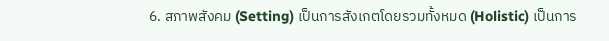6. สภาพสังคม (Setting) เป็นการสังเกตโดยรวมทั้งหมด (Holistic) เป็นการ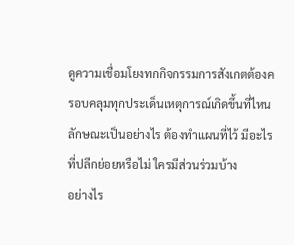ดูความเชื่อมโยงทกกิจกรรมการสังเกตต้องครอบคลุมทุกประเด็นเหตุการณ์เกิดขึ้นที่ไหนลักษณะเป็นอย่างไร ต้องทำแผนที่ไว้ มีอะไรที่ปลีกย่อยหรือไม่ ใครมีส่วนร่วมบ้าง
อย่างไร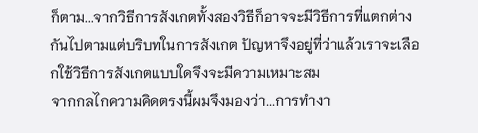ก็ตาม...จากวิธีการสังเกตทั้งสองวิธีก็อาจจะมีวิธีการที่แตกต่างกันไปตามแต่บริบทในการสังเกต ปัญหาจึงอยู่ที่ว่าแล้วเราจะเลือกใช้วิธีการสังเกตแบบใดจึงจะมีความเหมาะสม
จากกลไกความคิดตรงนี้ผมจึงมองว่า...การทำงา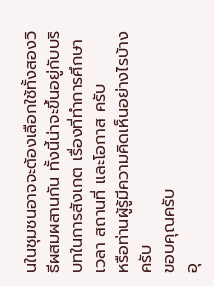นในชุมชนอาจจะต้องเลือกใช้ทั้งสองวิธีผสมผสานกัน ทั้งนี้น่าจะขึ้นอยู่กับบริบทในการสังเกต เรื่องที่ทำการศึกษา เวลา สถานที่ และโอกาส ครับ
หรือท่านผู้รู้มีความคิดเห็นอย่างไรบ้างครับ
ขอบคุณครับ
อุ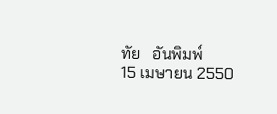ทัย   อันพิมพ์
15 เมษายน 2550